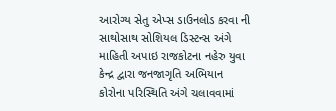આરોગ્ય સેતુ એપ્સ ડાઉનલોડ કરવા ની સાથોસાથ સોશિયલ ડિસ્ટન્સ અંગે માહિતી અપાઇ રાજકોટના નહેરુ યુવા કેન્દ્ર દ્વારા જનજાગૃતિ અભિયાન કોરોના પરિસ્થિતિ અંગે ચલાવવામાં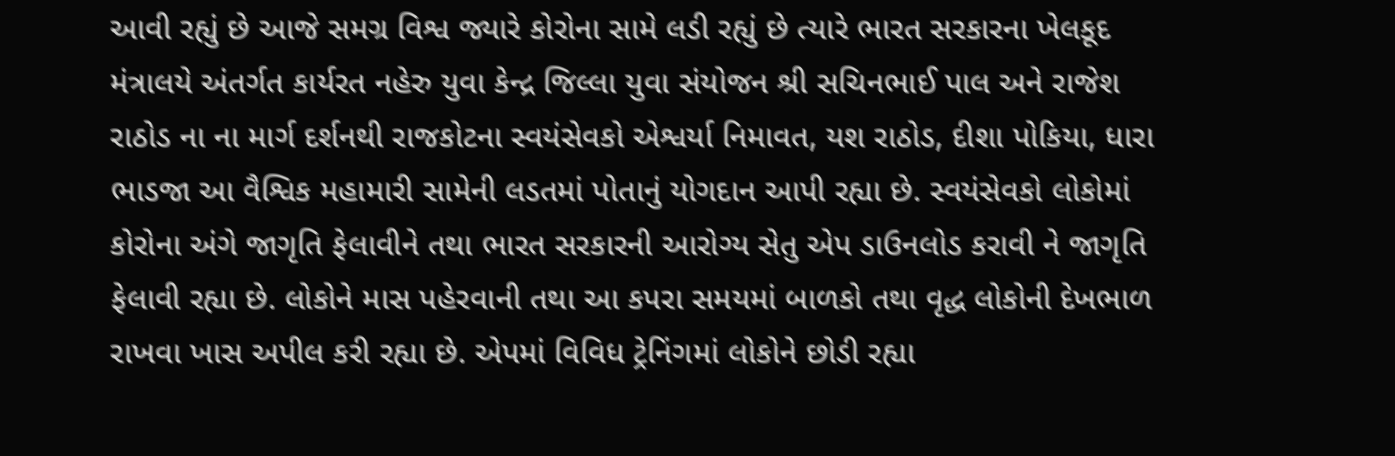આવી રહ્યું છે આજે સમગ્ર વિશ્વ જ્યારે કોરોના સામે લડી રહ્યું છે ત્યારે ભારત સરકારના ખેલકૂદ મંત્રાલયે અંતર્ગત કાર્યરત નહેરુ યુવા કેન્દ્ર જિલ્લા યુવા સંયોજન શ્રી સચિનભાઈ પાલ અને રાજેશ રાઠોડ ના ના માર્ગ દર્શનથી રાજકોટના સ્વયંસેવકો એશ્વર્યા નિમાવત, યશ રાઠોડ, દીશા પોકિયા, ધારા ભાડજા આ વૈશ્વિક મહામારી સામેની લડતમાં પોતાનું યોગદાન આપી રહ્યા છે. સ્વયંસેવકો લોકોમાં કોરોના અંગે જાગૃતિ ફેલાવીને તથા ભારત સરકારની આરોગ્ય સેતુ એપ ડાઉનલોડ કરાવી ને જાગૃતિ ફેલાવી રહ્યા છે. લોકોને માસ પહેરવાની તથા આ કપરા સમયમાં બાળકો તથા વૃદ્ધ લોકોની દેખભાળ રાખવા ખાસ અપીલ કરી રહ્યા છે. એપમાં વિવિધ ટ્રેનિંગમાં લોકોને છોડી રહ્યા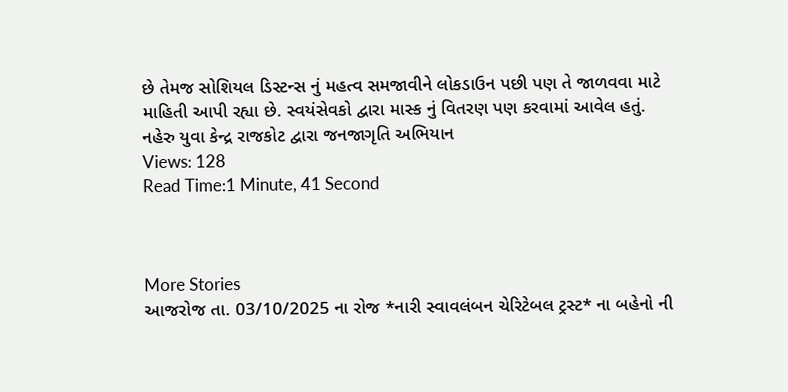છે તેમજ સોશિયલ ડિસ્ટન્સ નું મહત્વ સમજાવીને લોકડાઉન પછી પણ તે જાળવવા માટે માહિતી આપી રહ્યા છે. સ્વયંસેવકો દ્વારા માસ્ક નું વિતરણ પણ કરવામાં આવેલ હતું.
નહેરુ યુવા કેન્દ્ર રાજકોટ દ્વારા જનજાગૃતિ અભિયાન
Views: 128
Read Time:1 Minute, 41 Second



More Stories
આજરોજ તા. 03/10/2025 ના રોજ *નારી સ્વાવલંબન ચેરિટેબલ ટ્રસ્ટ* ના બહેનો ની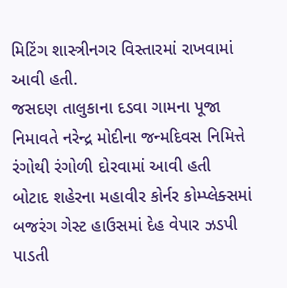મિટિંગ શાસ્ત્રીનગર વિસ્તારમાં રાખવામાં આવી હતી.
જસદણ તાલુકાના દડવા ગામના પૂજા નિમાવતે નરેન્દ્ર મોદીના જન્મદિવસ નિમિત્તે રંગોથી રંગોળી દોરવામાં આવી હતી
બોટાદ શહેરના મહાવીર કોર્નર કોમ્પ્લેક્સમાં બજરંગ ગેસ્ટ હાઉસમાં દેહ વેપાર ઝડપી પાડતી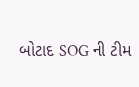બોટાદ SOG ની ટીમ